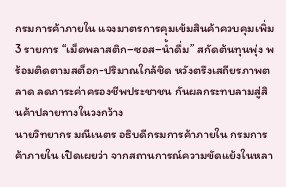กรมการค้าภายใน แจงมาตรการคุมเข้มสินค้าควบคุมเพิ่ม 3 รายการ “เม็ดพลาสติก–ซอส–น้ำดื่ม” สกัดต้นทุนพุ่ง พร้อมติดตามสต็อก-ปริมาณใกล้ชิด หวังตรึงเสถียรภาพตลาด ลดภาระค่าครองชีพประชาชน กันผลกระทบลามสู่สินค้าปลายทางในวงกว้าง
นายวิทยากร มณีเนตร อธิบดีกรมการค้าภายใน กรมการค้าภายใน เปิดเผยว่า จากสถานการณ์ความขัดแย้งในหลา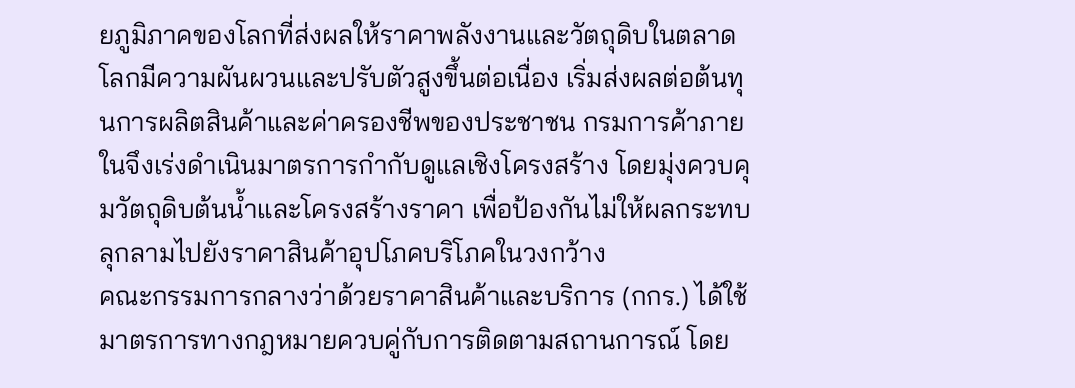ยภูมิภาคของโลกที่ส่งผลให้ราคาพลังงานและวัตถุดิบในตลาดโลกมีความผันผวนและปรับตัวสูงขึ้นต่อเนื่อง เริ่มส่งผลต่อต้นทุนการผลิตสินค้าและค่าครองชีพของประชาชน กรมการค้าภายในจึงเร่งดำเนินมาตรการกำกับดูแลเชิงโครงสร้าง โดยมุ่งควบคุมวัตถุดิบต้นน้ำและโครงสร้างราคา เพื่อป้องกันไม่ให้ผลกระทบลุกลามไปยังราคาสินค้าอุปโภคบริโภคในวงกว้าง
คณะกรรมการกลางว่าด้วยราคาสินค้าและบริการ (กกร.) ได้ใช้มาตรการทางกฎหมายควบคู่กับการติดตามสถานการณ์ โดย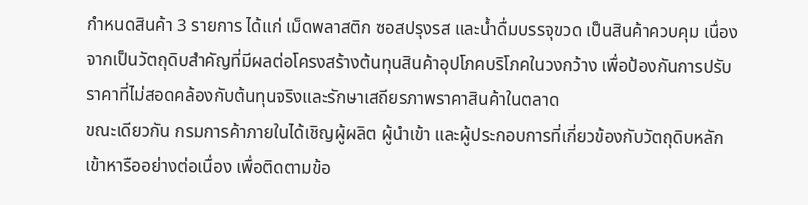กำหนดสินค้า 3 รายการ ได้แก่ เม็ดพลาสติก ซอสปรุงรส และน้ำดื่มบรรจุขวด เป็นสินค้าควบคุม เนื่องจากเป็นวัตถุดิบสำคัญที่มีผลต่อโครงสร้างต้นทุนสินค้าอุปโภคบริโภคในวงกว้าง เพื่อป้องกันการปรับราคาที่ไม่สอดคล้องกับต้นทุนจริงและรักษาเสถียรภาพราคาสินค้าในตลาด
ขณะเดียวกัน กรมการค้าภายในได้เชิญผู้ผลิต ผู้นำเข้า และผู้ประกอบการที่เกี่ยวข้องกับวัตถุดิบหลักเข้าหารืออย่างต่อเนื่อง เพื่อติดตามข้อ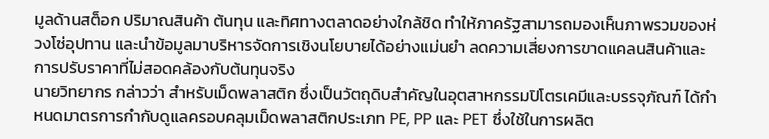มูลด้านสต็อก ปริมาณสินค้า ต้นทุน และทิศทางตลาดอย่างใกล้ชิด ทำให้ภาครัฐสามารถมองเห็นภาพรวมของห่วงโซ่อุปทาน และนำข้อมูลมาบริหารจัดการเชิงนโยบายได้อย่างแม่นยำ ลดความเสี่ยงการขาดแคลนสินค้าและการปรับราคาที่ไม่สอดคล้องกับต้นทุนจริง
นายวิทยากร กล่าวว่า สำหรับเม็ดพลาสติก ซึ่งเป็นวัตถุดิบสำคัญในอุตสาหกรรมปิโตรเคมีและบรรจุภัณฑ์ ได้กำหนดมาตรการกำกับดูแลครอบคลุมเม็ดพลาสติกประเภท PE, PP และ PET ซึ่งใช้ในการผลิต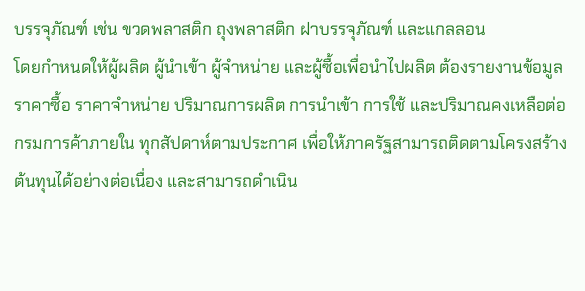บรรจุภัณฑ์ เช่น ขวดพลาสติก ถุงพลาสติก ฝาบรรจุภัณฑ์ และแกลลอน
โดยกำหนดให้ผู้ผลิต ผู้นำเข้า ผู้จำหน่าย และผู้ซื้อเพื่อนำไปผลิต ต้องรายงานข้อมูลราคาซื้อ ราคาจำหน่าย ปริมาณการผลิต การนำเข้า การใช้ และปริมาณคงเหลือต่อกรมการค้าภายใน ทุกสัปดาห์ตามประกาศ เพื่อให้ภาครัฐสามารถติดตามโครงสร้างต้นทุนได้อย่างต่อเนื่อง และสามารถดำเนิน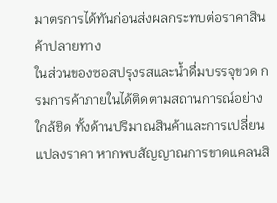มาตรการได้ทันก่อนส่งผลกระทบต่อราคาสินค้าปลายทาง
ในส่วนของซอสปรุงรสและน้ำดื่มบรรจุขวด กรมการค้าภายในได้ติดตามสถานการณ์อย่างใกล้ชิด ทั้งด้านปริมาณสินค้าและการเปลี่ยนแปลงราคา หากพบสัญญาณการขาดแคลนสิ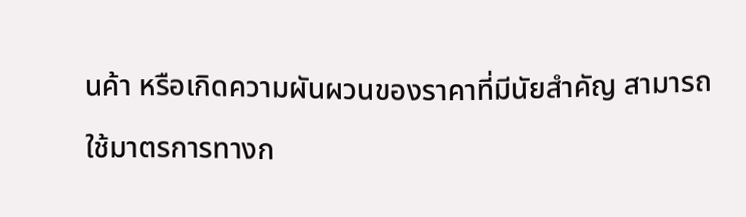นค้า หรือเกิดความผันผวนของราคาที่มีนัยสำคัญ สามารถใช้มาตรการทางก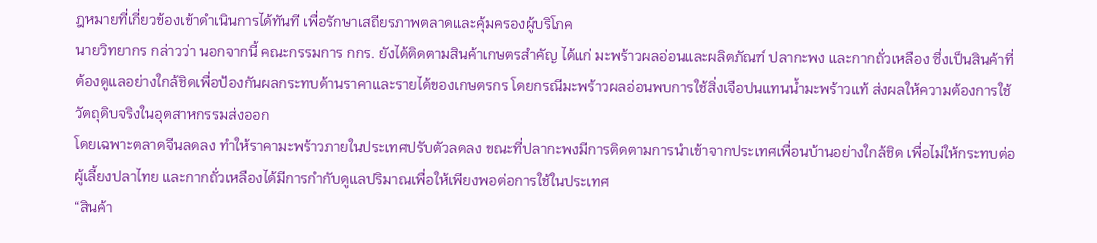ฎหมายที่เกี่ยวข้องเข้าดำเนินการได้ทันที เพื่อรักษาเสถียรภาพตลาดและคุ้มครองผู้บริโภค
นายวิทยากร กล่าวว่า นอกจากนี้ คณะกรรมการ กกร. ยังได้ติดตามสินค้าเกษตรสำคัญ ได้แก่ มะพร้าวผลอ่อนและผลิตภัณฑ์ ปลากะพง และกากถั่วเหลือง ซึ่งเป็นสินค้าที่ต้องดูแลอย่างใกล้ชิดเพื่อป้องกันผลกระทบด้านราคาและรายได้ของเกษตรกร โดยกรณีมะพร้าวผลอ่อนพบการใช้สิ่งเจือปนแทนน้ำมะพร้าวแท้ ส่งผลให้ความต้องการใช้วัตถุดิบจริงในอุตสาหกรรมส่งออก
โดยเฉพาะตลาดจีนลดลง ทำให้ราคามะพร้าวภายในประเทศปรับตัวลดลง ขณะที่ปลากะพงมีการติดตามการนำเข้าจากประเทศเพื่อนบ้านอย่างใกล้ชิด เพื่อไม่ให้กระทบต่อผู้เลี้ยงปลาไทย และกากถั่วเหลืองได้มีการกำกับดูแลปริมาณเพื่อให้เพียงพอต่อการใช้ในประเทศ
“สินค้า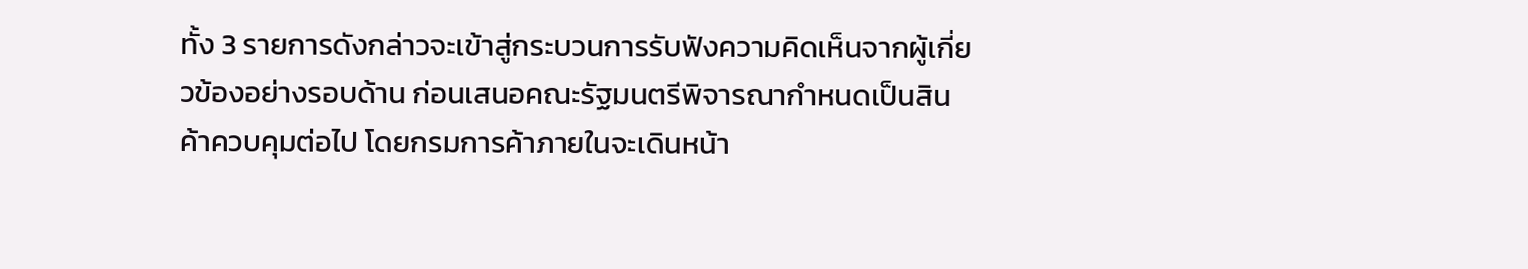ทั้ง 3 รายการดังกล่าวจะเข้าสู่กระบวนการรับฟังความคิดเห็นจากผู้เกี่ยวข้องอย่างรอบด้าน ก่อนเสนอคณะรัฐมนตรีพิจารณากำหนดเป็นสินค้าควบคุมต่อไป โดยกรมการค้าภายในจะเดินหน้า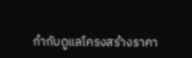กำกับดูแลโครงสร้างราคา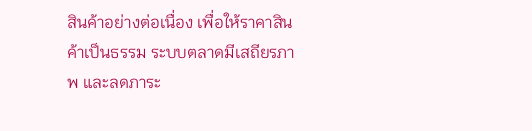สินค้าอย่างต่อเนื่อง เพื่อให้ราคาสินค้าเป็นธรรม ระบบตลาดมีเสถียรภาพ และลดภาระ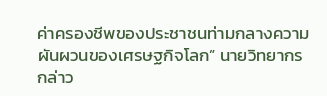ค่าครองชีพของประชาชนท่ามกลางความผันผวนของเศรษฐกิจโลก” นายวิทยากร กล่าว